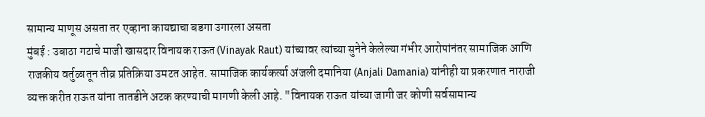सामान्य माणूस असता तर एव्हाना कायद्याचा बडगा उगारला असता
मुंबई : उबाठा गटाचे माजी खासदार विनायक राऊत (Vinayak Raut) यांच्यावर त्यांच्या सुनेने केलेल्या गंभीर आरोपांनंतर सामाजिक आणि राजकीय वर्तुळातून तीव्र प्रतिक्रिया उमटत आहेत. सामाजिक कार्यकर्त्या अंजली दमानिया (Anjali Damania) यांनीही या प्रकरणात नाराजी व्यक्त करीत राऊत यांना तातडीने अटक करण्याची मागणी केली आहे. "विनायक राऊत यांच्या जागी जर कोणी सर्वसामान्य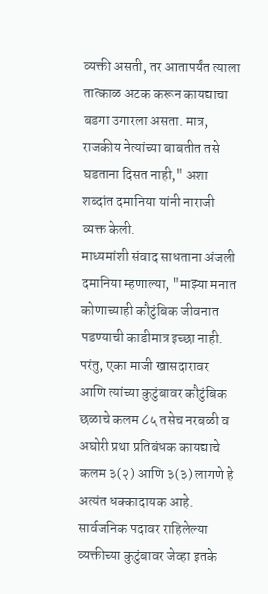व्यक्ती असती, तर आतापर्यंत त्याला तात्काळ अटक करून कायद्याचा बडगा उगारला असता. मात्र, राजकीय नेत्यांच्या बाबतीत तसे घडताना दिसत नाही," अशा शब्दांत दमानिया यांनी नाराजी व्यक्त केली.
माध्यमांशी संवाद साधताना अंजली दमानिया म्हणाल्या, "माझ्या मनात कोणाच्याही कौटुंबिक जीवनात पडण्याची काडीमात्र इच्छा नाही. परंतु, एका माजी खासदारावर आणि त्यांच्या कुटुंबावर कौटुंबिक छळाचे कलम ८५ तसेच नरबळी व अघोरी प्रथा प्रतिबंधक कायद्याचे कलम ३(२) आणि ३(३) लागणे हे अत्यंत धक्कादायक आहे. सार्वजनिक पदावर राहिलेल्या व्यक्तीच्या कुटुंबावर जेव्हा इतके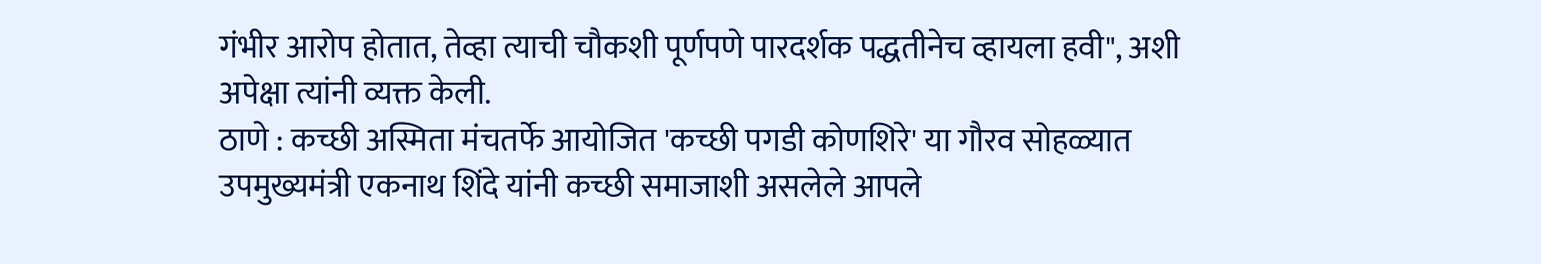गंभीर आरोप होतात, तेव्हा त्याची चौकशी पूर्णपणे पारदर्शक पद्धतीनेच व्हायला हवी", अशी अपेक्षा त्यांनी व्यक्त केली.
ठाणे : कच्छी अस्मिता मंचतर्फे आयोजित 'कच्छी पगडी कोणशिरे' या गौरव सोहळ्यात उपमुख्यमंत्री एकनाथ शिंदे यांनी कच्छी समाजाशी असलेले आपले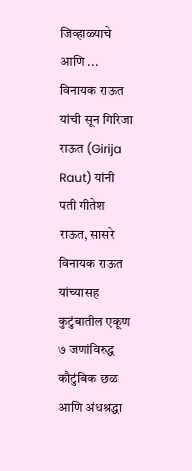जिव्हाळ्याचे आणि ...
विनायक राऊत यांची सून गिरिजा राऊत (Girija Raut) यांनी पती गीतेश राऊत, सासरे विनायक राऊत यांच्यासह कुटुंबातील एकूण ७ जणांविरुद्ध कौटुंबिक छळ आणि अंधश्रद्धा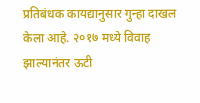प्रतिबंधक कायद्यानुसार गुन्हा दाखल केला आहे. २०१७ मध्ये विवाह झाल्यानंतर ऊटी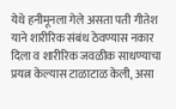येथे हनीमूनला गेले असता पती गीतेश याने शारीरिक संबंध ठेवण्यास नकार दिला व शारीरिक जवळीक साधण्याचा प्रयत्न केल्यास टाळाटाळ केली, असा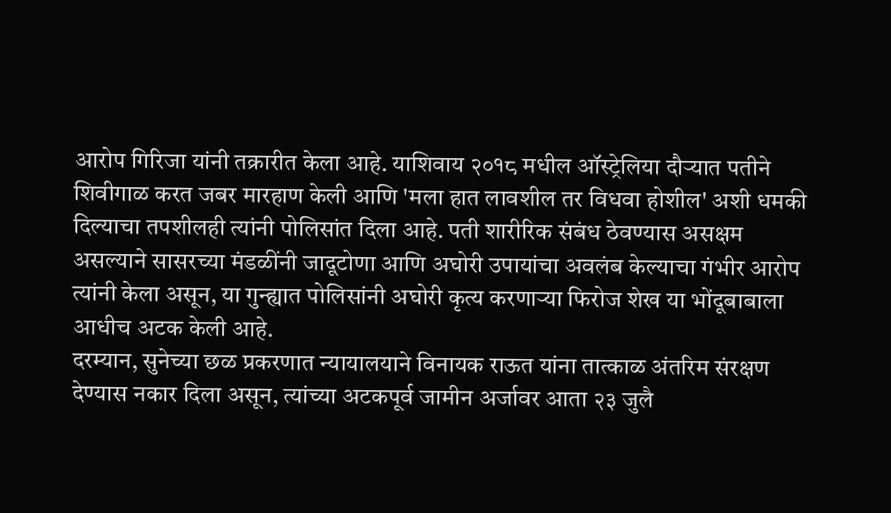आरोप गिरिजा यांनी तक्रारीत केला आहे. याशिवाय २०१८ मधील ऑस्ट्रेलिया दौऱ्यात पतीने शिवीगाळ करत जबर मारहाण केली आणि 'मला हात लावशील तर विधवा होशील' अशी धमकी दिल्याचा तपशीलही त्यांनी पोलिसांत दिला आहे. पती शारीरिक संबंध ठेवण्यास असक्षम असल्याने सासरच्या मंडळींनी जादूटोणा आणि अघोरी उपायांचा अवलंब केल्याचा गंभीर आरोप त्यांनी केला असून, या गुन्ह्यात पोलिसांनी अघोरी कृत्य करणाऱ्या फिरोज शेख या भोंदूबाबाला आधीच अटक केली आहे.
दरम्यान, सुनेच्या छळ प्रकरणात न्यायालयाने विनायक राऊत यांना तात्काळ अंतरिम संरक्षण देण्यास नकार दिला असून, त्यांच्या अटकपूर्व जामीन अर्जावर आता २३ जुलै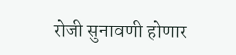रोजी सुनावणी होणार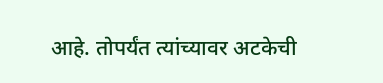आहे. तोपर्यंत त्यांच्यावर अटकेची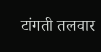टांगती तलवार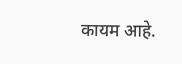कायम आहे.